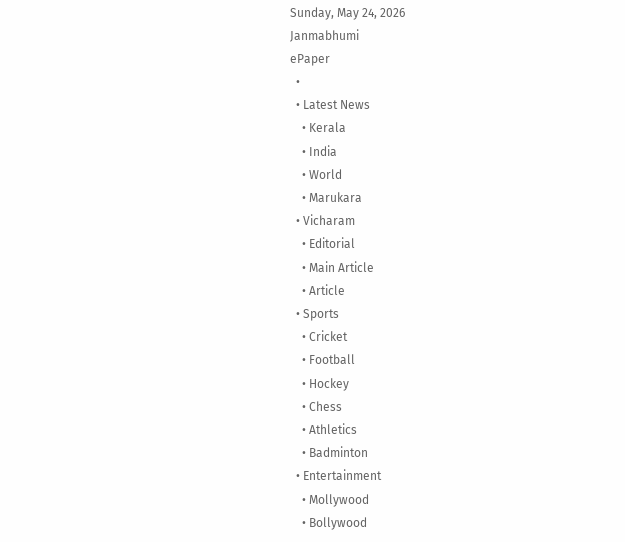Sunday, May 24, 2026
Janmabhumi
ePaper
  •
  • Latest News
    • Kerala
    • India
    • World
    • Marukara
  • Vicharam
    • Editorial
    • Main Article
    • Article
  • Sports
    • Cricket
    • Football
    • Hockey
    • Chess
    • Athletics
    • Badminton
  • Entertainment
    • Mollywood
    • Bollywood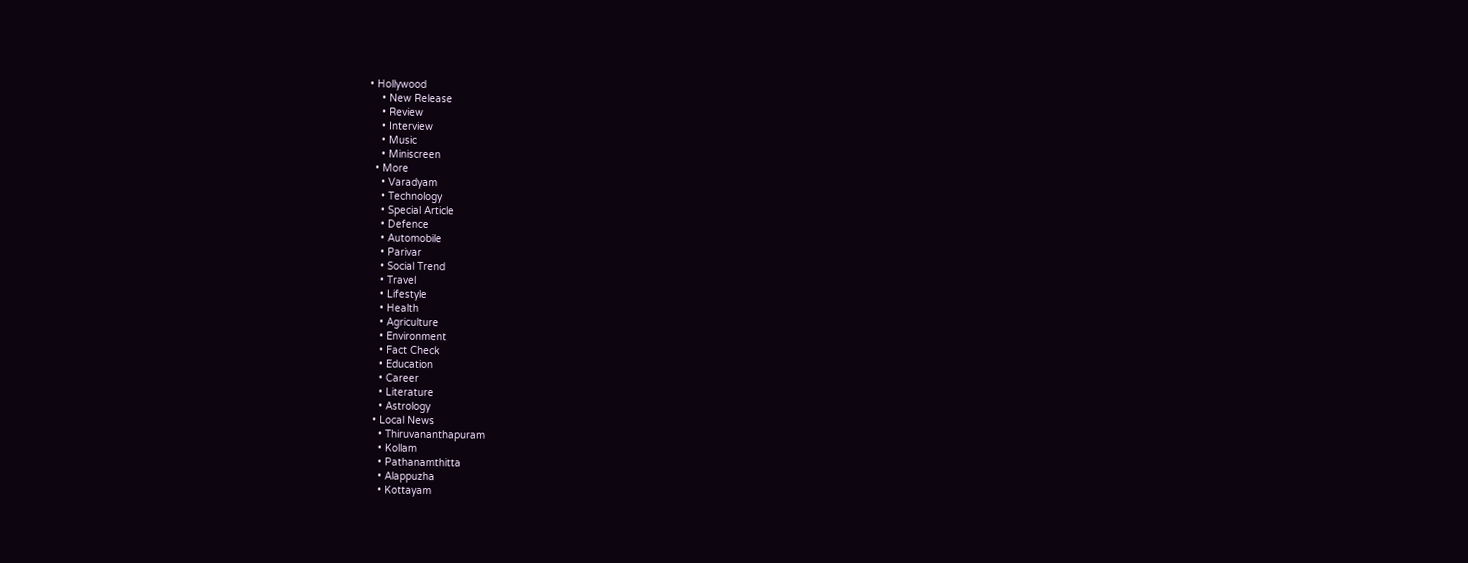• Hollywood
    • New Release
    • Review
    • Interview
    • Music
    • Miniscreen
  • More
    • Varadyam
    • Technology
    • Special Article
    • Defence
    • Automobile
    • Parivar
    • Social Trend
    • Travel
    • Lifestyle
    • Health
    • Agriculture
    • Environment
    • Fact Check
    • Education
    • Career
    • Literature
    • Astrology
  • Local News
    • Thiruvananthapuram
    • Kollam
    • Pathanamthitta
    • Alappuzha
    • Kottayam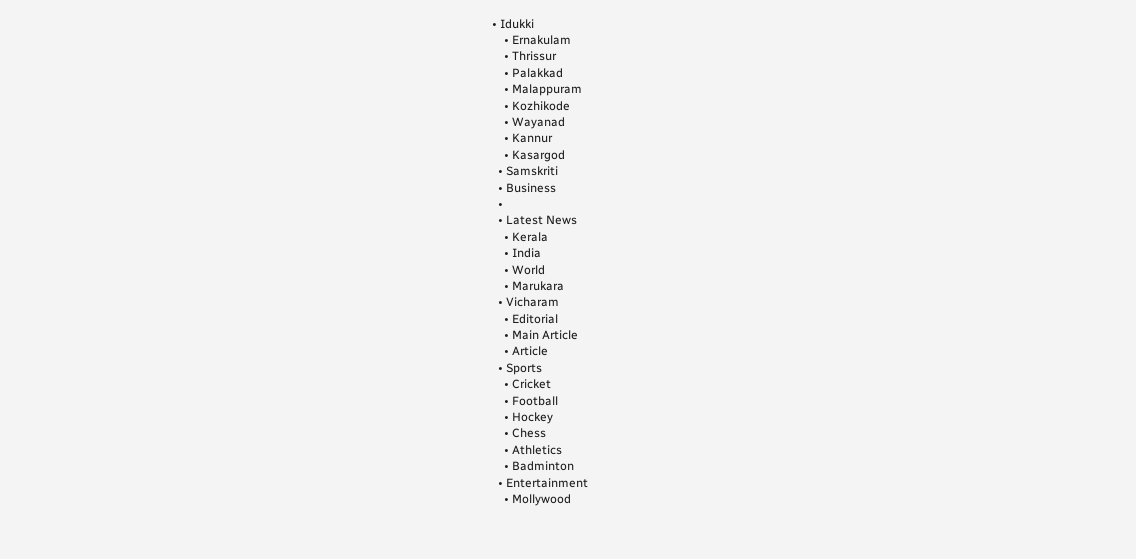• Idukki
    • Ernakulam
    • Thrissur
    • Palakkad
    • Malappuram
    • Kozhikode
    • Wayanad
    • Kannur
    • Kasargod
  • Samskriti
  • Business
  •
  • Latest News
    • Kerala
    • India
    • World
    • Marukara
  • Vicharam
    • Editorial
    • Main Article
    • Article
  • Sports
    • Cricket
    • Football
    • Hockey
    • Chess
    • Athletics
    • Badminton
  • Entertainment
    • Mollywood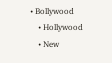• Bollywood
    • Hollywood
    • New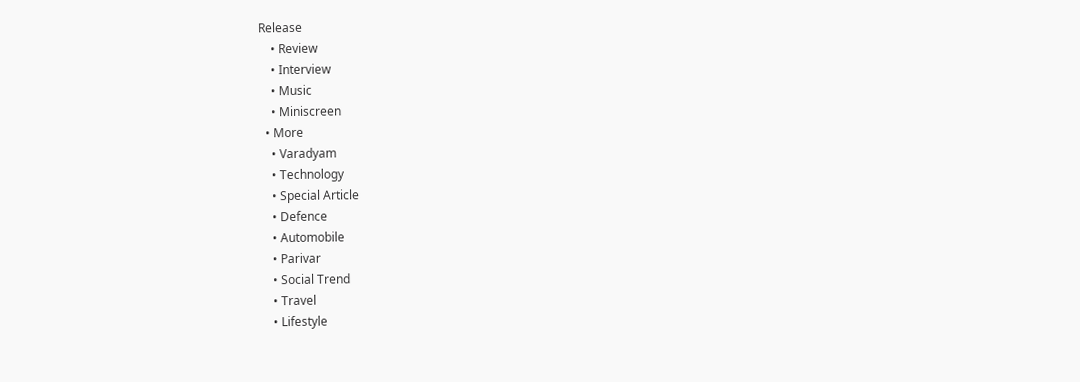Release
    • Review
    • Interview
    • Music
    • Miniscreen
  • More
    • Varadyam
    • Technology
    • Special Article
    • Defence
    • Automobile
    • Parivar
    • Social Trend
    • Travel
    • Lifestyle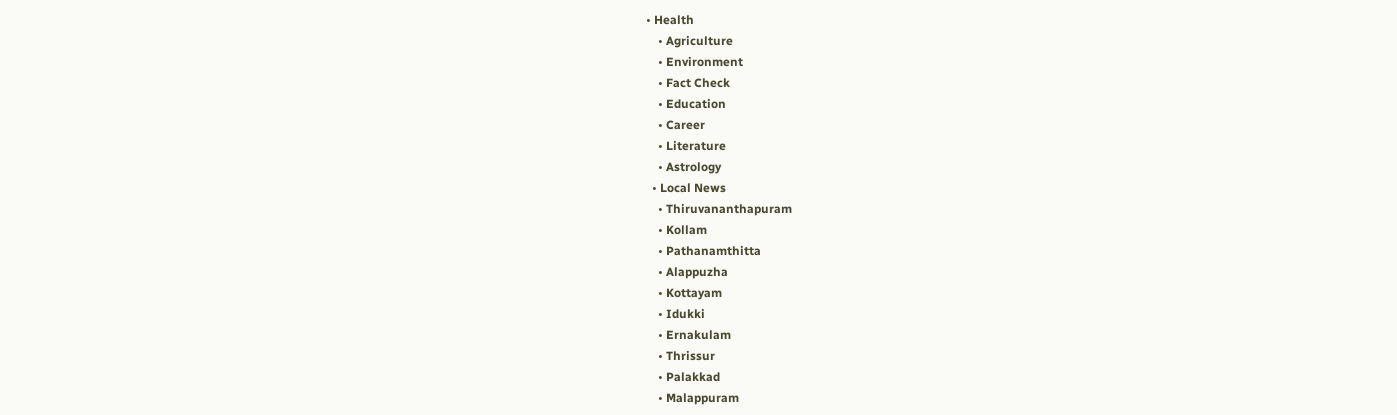• Health
    • Agriculture
    • Environment
    • Fact Check
    • Education
    • Career
    • Literature
    • Astrology
  • Local News
    • Thiruvananthapuram
    • Kollam
    • Pathanamthitta
    • Alappuzha
    • Kottayam
    • Idukki
    • Ernakulam
    • Thrissur
    • Palakkad
    • Malappuram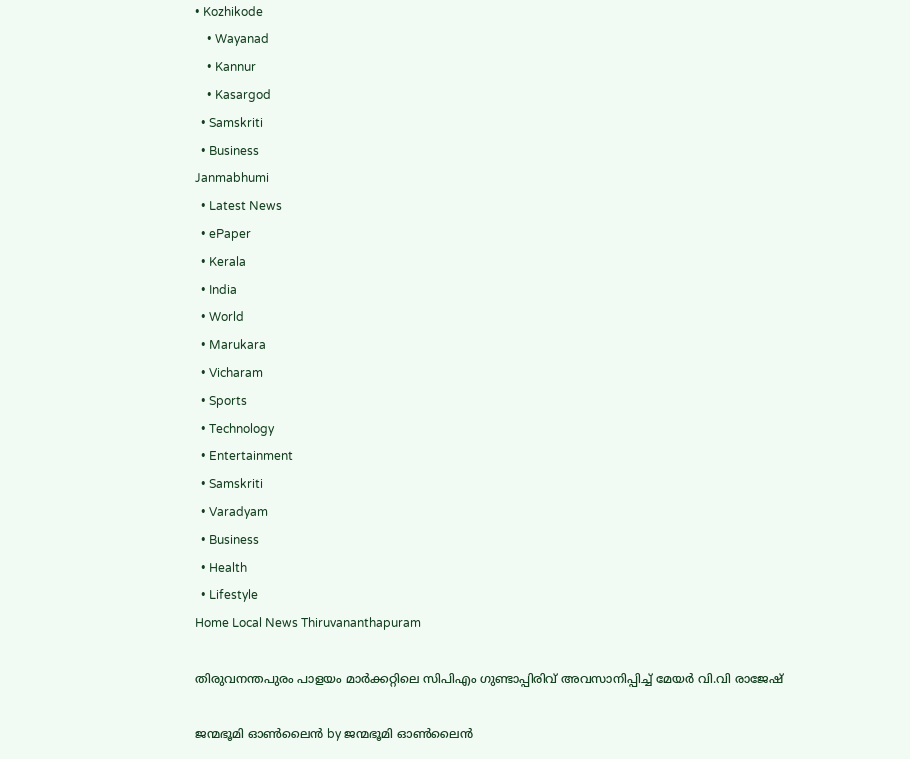• Kozhikode
    • Wayanad
    • Kannur
    • Kasargod
  • Samskriti
  • Business
Janmabhumi
  • Latest News
  • ePaper
  • Kerala
  • India
  • World
  • Marukara
  • Vicharam
  • Sports
  • Technology
  • Entertainment
  • Samskriti
  • Varadyam
  • Business
  • Health
  • Lifestyle
Home Local News Thiruvananthapuram

തിരുവനന്തപുരം പാളയം മാര്‍ക്കറ്റിലെ സിപിഎം ഗുണ്ടാപ്പിരിവ് അവസാനിപ്പിച്ച് മേയര്‍ വി.വി രാജേഷ്

ജന്മഭൂമി ഓണ്‍ലൈന്‍ by ജന്മഭൂമി ഓണ്‍ലൈന്‍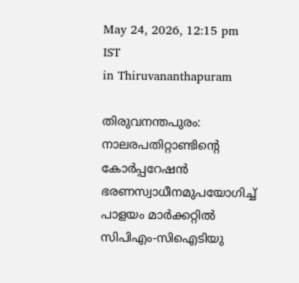May 24, 2026, 12:15 pm IST
in Thiruvananthapuram

തിരുവനന്തപുരം: നാലരപതിറ്റാണ്ടിന്റെ കോര്‍പ്പറേഷന്‍ ഭരണസ്വാധീനമുപയോഗിച്ച് പാളയം മാര്‍ക്കറ്റില്‍ സിപിഎം-സിഐടിയു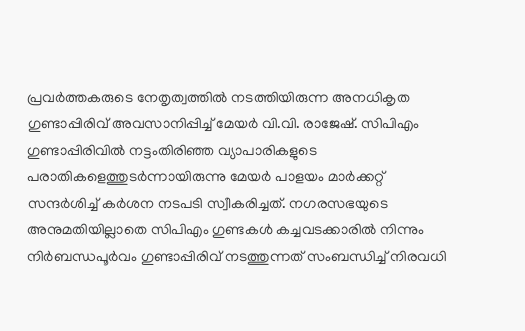പ്രവര്‍ത്തകരുടെ നേതൃത്വത്തില്‍ നടത്തിയിരുന്ന അനധികൃത ഗുണ്ടാപ്പിരിവ് അവസാനിപ്പിച്ച് മേയര്‍ വി.വി. രാജേഷ്. സിപിഎം ഗുണ്ടാപ്പിരിവില്‍ നട്ടംതിരിഞ്ഞ വ്യാപാരികളുടെ പരാതികളെത്തുടര്‍ന്നായിരുന്നു മേയര്‍ പാളയം മാര്‍ക്കറ്റ് സന്ദര്‍ശിച്ച് കര്‍ശന നടപടി സ്വീകരിച്ചത്. നഗരസഭയുടെ അനുമതിയില്ലാതെ സിപിഎം ഗുണ്ടകള്‍ കച്ചവടക്കാരില്‍ നിന്നും നിര്‍ബന്ധപൂര്‍വം ഗുണ്ടാപ്പിരിവ് നടത്തുന്നത് സംബന്ധിച്ച് നിരവധി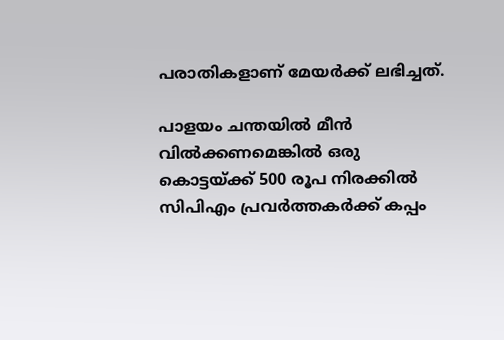പരാതികളാണ് മേയര്‍ക്ക് ലഭിച്ചത്.

പാളയം ചന്തയില്‍ മീന്‍ വില്‍ക്കണമെങ്കില്‍ ഒരു കൊട്ടയ്‌ക്ക് 500 രൂപ നിരക്കില്‍ സിപിഎം പ്രവര്‍ത്തകര്‍ക്ക് കപ്പം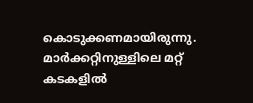കൊടുക്കണമായിരുന്നു. മാര്‍ക്കറ്റിനുള്ളിലെ മറ്റ് കടകളില്‍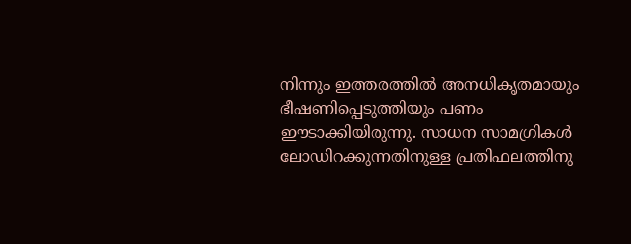നിന്നും ഇത്തരത്തില്‍ അനധികൃതമായും ഭീഷണിപ്പെടുത്തിയും പണം ഈടാക്കിയിരുന്നു. സാധന സാമഗ്രികള്‍ ലോഡിറക്കുന്നതിനുള്ള പ്രതിഫലത്തിനു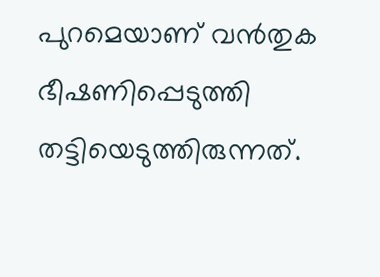പുറമെയാണ് വന്‍തുക ഭീഷണിപ്പെടുത്തി തട്ടിയെടുത്തിരുന്നത്.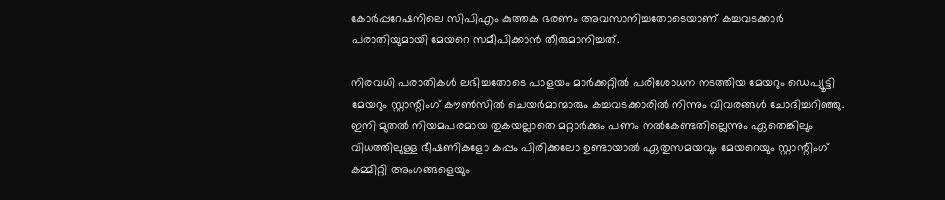കോര്‍പ്പറേഷനിലെ സിപിഎം കുത്തക ഭരണം അവസാനിച്ചതോടെയാണ് കച്ചവടക്കാര്‍ പരാതിയുമായി മേയറെ സമീപിക്കാന്‍ തീരുമാനിച്ചത്.

നിരവധി പരാതികള്‍ ലഭിച്ചതോടെ പാളയം മാര്‍ക്കറ്റില്‍ പരിശോധന നടത്തിയ മേയറും ഡെപ്യൂട്ടി മേയറും സ്റ്റാന്റിംഗ് കൗണ്‍സില്‍ ചെയര്‍മാന്മാരും കച്ചവടക്കാരില്‍ നിന്നും വിവരങ്ങള്‍ ചോദിച്ചറിഞ്ഞു. ഇനി മുതല്‍ നിയമപരമായ തുകയല്ലാതെ മറ്റാര്‍ക്കും പണം നല്‍കേണ്ടതില്ലെന്നും ഏതെങ്കിലും വിധത്തിലുള്ള ഭീഷണികളോ കപ്പം പിരിക്കലോ ഉണ്ടായാല്‍ ഏതുസമയവും മേയറെയും സ്റ്റാന്റിംഗ് കമ്മിറ്റി അംഗങ്ങളെയും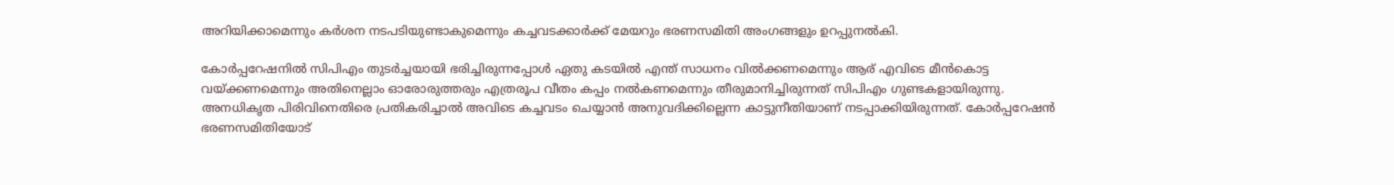അറിയിക്കാമെന്നും കര്‍ശന നടപടിയുണ്ടാകുമെന്നും കച്ചവടക്കാര്‍ക്ക് മേയറും ഭരണസമിതി അംഗങ്ങളും ഉറപ്പുനല്‍കി.

കോര്‍പ്പറേഷനില്‍ സിപിഎം തുടര്‍ച്ചയായി ഭരിച്ചിരുന്നപ്പോള്‍ ഏതു കടയില്‍ എന്ത് സാധനം വില്‍ക്കണമെന്നും ആര് എവിടെ മീന്‍കൊട്ട വയ്‌ക്കണമെന്നും അതിനെല്ലാം ഓരോരുത്തരും എത്രരൂപ വീതം കപ്പം നല്‍കണമെന്നും തീരുമാനിച്ചിരുന്നത് സിപിഎം ഗുണ്ടകളായിരുന്നു. അനധികൃത പിരിവിനെതിരെ പ്രതികരിച്ചാല്‍ അവിടെ കച്ചവടം ചെയ്യാന്‍ അനുവദിക്കില്ലെന്ന കാട്ടുനീതിയാണ് നടപ്പാക്കിയിരുന്നത്. കോര്‍പ്പറേഷന്‍ ഭരണസമിതിയോട്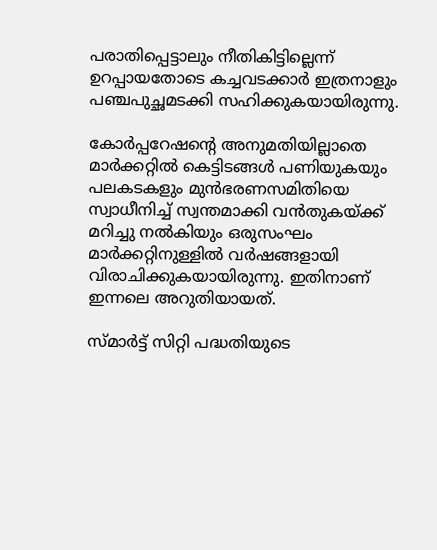പരാതിപ്പെട്ടാലും നീതികിട്ടില്ലെന്ന് ഉറപ്പായതോടെ കച്ചവടക്കാര്‍ ഇത്രനാളും പഞ്ചപുച്ഛമടക്കി സഹിക്കുകയായിരുന്നു.

കോര്‍പ്പറേഷന്റെ അനുമതിയില്ലാതെ മാര്‍ക്കറ്റില്‍ കെട്ടിടങ്ങള്‍ പണിയുകയും പലകടകളും മുന്‍ഭരണസമിതിയെ സ്വാധീനിച്ച് സ്വന്തമാക്കി വന്‍തുകയ്‌ക്ക് മറിച്ചു നല്‍കിയും ഒരുസംഘം മാര്‍ക്കറ്റിനുള്ളില്‍ വര്‍ഷങ്ങളായി വിരാചിക്കുകയായിരുന്നു. ഇതിനാണ് ഇന്നലെ അറുതിയായത്.

സ്മാര്‍ട്ട് സിറ്റി പദ്ധതിയുടെ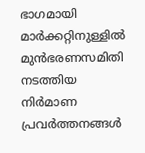ഭാഗമായി മാര്‍ക്കറ്റിനുള്ളില്‍ മുന്‍ഭരണസമിതി നടത്തിയ നിര്‍മാണ പ്രവര്‍ത്തനങ്ങള്‍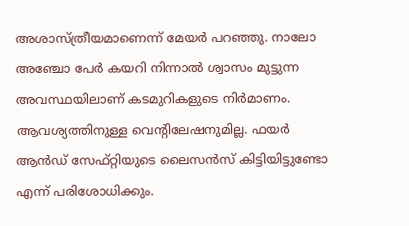അശാസ്ത്രീയമാണെന്ന് മേയര്‍ പറഞ്ഞു. നാലോ അഞ്ചോ പേര്‍ കയറി നിന്നാല്‍ ശ്വാസം മുട്ടുന്ന അവസ്ഥയിലാണ് കടമുറികളുടെ നിര്‍മാണം. ആവശ്യത്തിനുള്ള വെന്റിലേഷനുമില്ല. ഫയര്‍ ആന്‍ഡ് സേഫ്റ്റിയുടെ ലൈസന്‍സ് കിട്ടിയിട്ടുണ്ടോ എന്ന് പരിശോധിക്കും.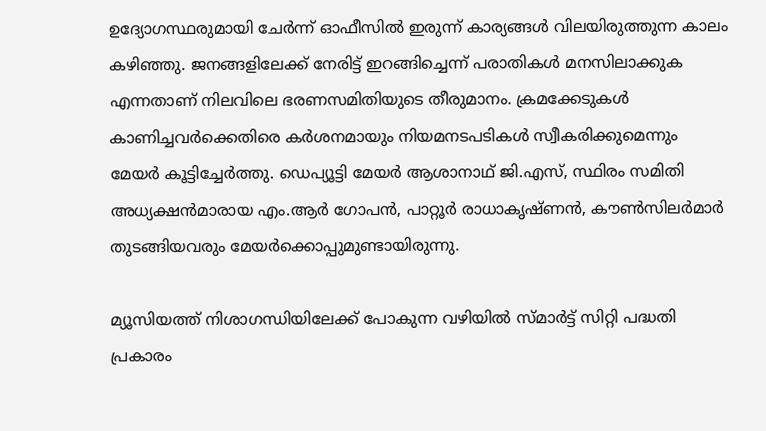ഉദ്യോഗസ്ഥരുമായി ചേര്‍ന്ന് ഓഫീസില്‍ ഇരുന്ന് കാര്യങ്ങള്‍ വിലയിരുത്തുന്ന കാലം കഴിഞ്ഞു. ജനങ്ങളിലേക്ക് നേരിട്ട് ഇറങ്ങിച്ചെന്ന് പരാതികള്‍ മനസിലാക്കുക എന്നതാണ് നിലവിലെ ഭരണസമിതിയുടെ തീരുമാനം. ക്രമക്കേടുകള്‍ കാണിച്ചവര്‍ക്കെതിരെ കര്‍ശനമായും നിയമനടപടികള്‍ സ്വീകരിക്കുമെന്നും മേയര്‍ കൂട്ടിച്ചേര്‍ത്തു. ഡെപ്യൂട്ടി മേയര്‍ ആശാനാഥ് ജി.എസ്, സ്ഥിരം സമിതി അധ്യക്ഷന്‍മാരായ എം.ആര്‍ ഗോപന്‍, പാറ്റൂര്‍ രാധാകൃഷ്ണന്‍, കൗണ്‍സിലര്‍മാര്‍ തുടങ്ങിയവരും മേയര്‍ക്കൊപ്പുമുണ്ടായിരുന്നു.

മ്യൂസിയത്ത് നിശാഗന്ധിയിലേക്ക് പോകുന്ന വഴിയില്‍ സ്മാര്‍ട്ട് സിറ്റി പദ്ധതി പ്രകാരം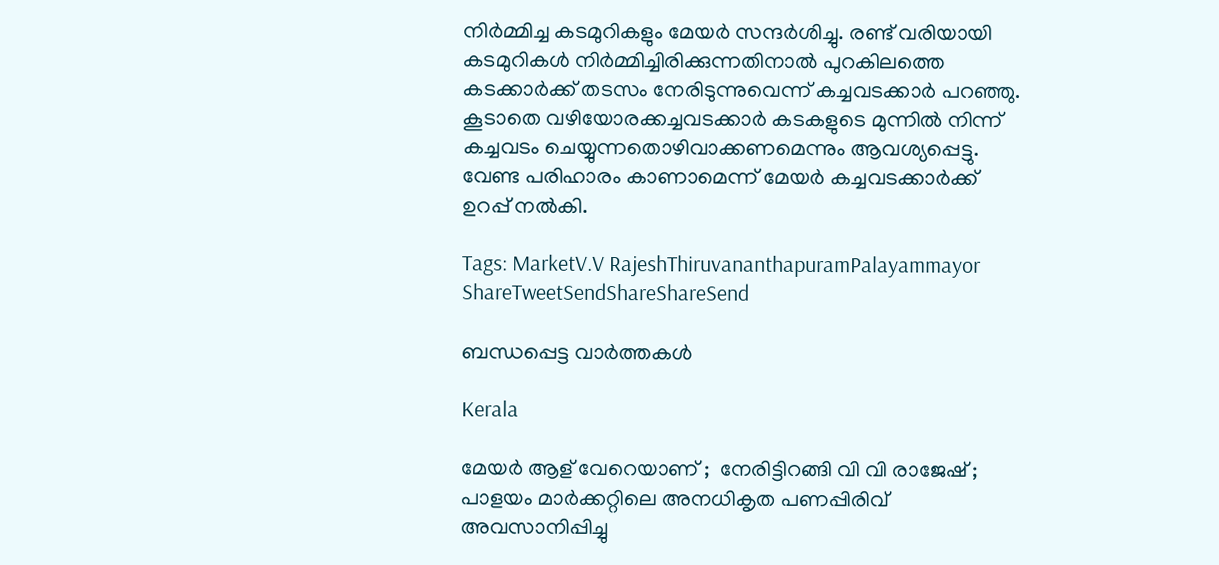നിര്‍മ്മിച്ച കടമുറികളും മേയര്‍ സന്ദര്‍ശിച്ചു. രണ്ട് വരിയായി കടമുറികള്‍ നിര്‍മ്മിച്ചിരിക്കുന്നതിനാല്‍ പുറകിലത്തെ കടക്കാര്‍ക്ക് തടസം നേരിടുന്നുവെന്ന് കച്ചവടക്കാര്‍ പറഞ്ഞു. കൂടാതെ വഴിയോരക്കച്ചവടക്കാര്‍ കടകളുടെ മുന്നില്‍ നിന്ന് കച്ചവടം ചെയ്യുന്നതൊഴിവാക്കണമെന്നും ആവശ്യപ്പെട്ടു. വേണ്ട പരിഹാരം കാണാമെന്ന് മേയര്‍ കച്ചവടക്കാര്‍ക്ക് ഉറപ്പ് നല്‍കി.

Tags: MarketV.V RajeshThiruvananthapuramPalayammayor
ShareTweetSendShareShareSend

ബന്ധപ്പെട്ട വാര്‍ത്തകള്‍

Kerala

മേയർ ആള് വേറെയാണ് ;  നേരിട്ടിറങ്ങി വി വി രാജേഷ് ; പാളയം മാർക്കറ്റിലെ അനധികൃത പണപ്പിരിവ് അവസാനിപ്പിച്ചു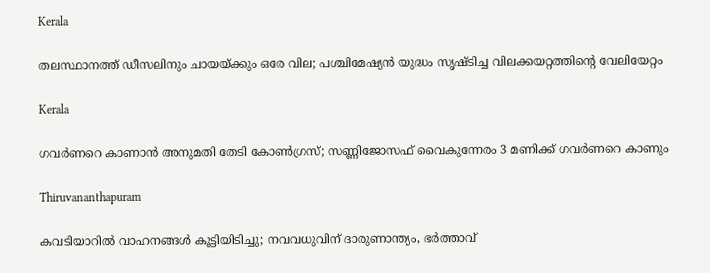Kerala

തലസ്ഥാനത്ത് ഡീസലിനും ചായയ്‌ക്കും ഒരേ വില; പശ്ചിമേഷ്യന്‍ യുദ്ധം സൃഷ്ടിച്ച വിലക്കയറ്റത്തിന്റെ വേലിയേറ്റം

Kerala

ഗവർണറെ കാണാൻ അനുമതി തേടി കോൺഗ്രസ്; സണ്ണിജോസഫ് വൈകുന്നേരം 3 മണിക്ക് ഗവർണറെ കാണും

Thiruvananthapuram

കവടിയാറിൽ വാഹനങ്ങൾ കൂട്ടിയിടിച്ചു; നവവധുവിന് ദാരുണാന്ത്യം, ഭർത്താവ്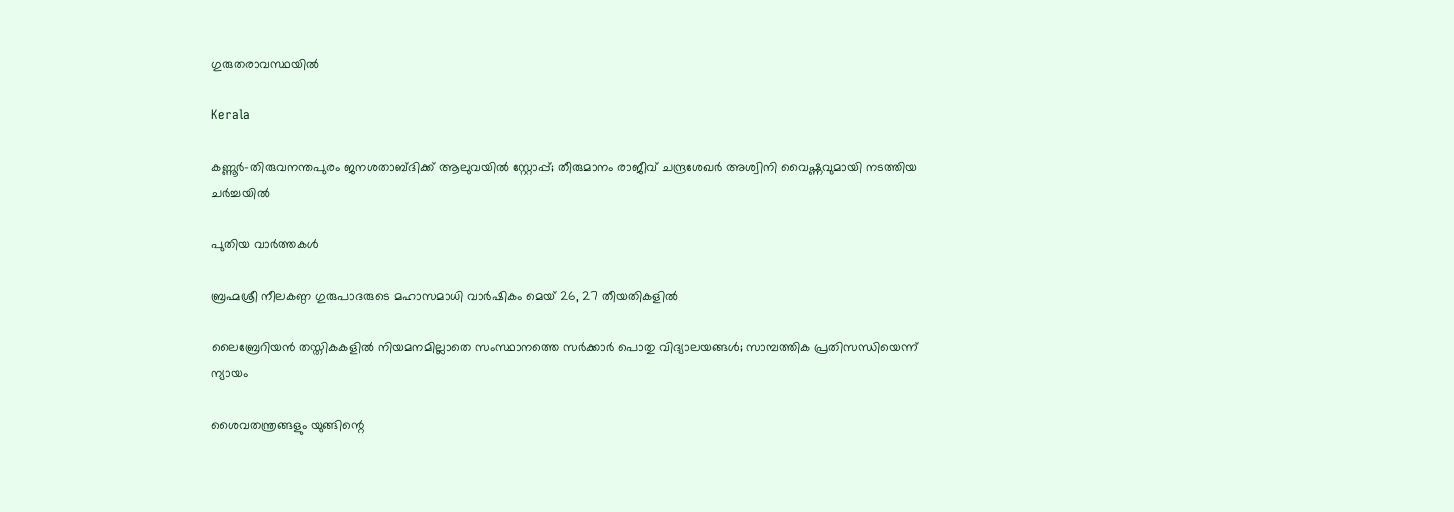ഗുരുതരാവസ്ഥയിൽ

Kerala

കണ്ണൂര്‍-തിരുവനന്തപുരം ജനശതാബ്ദിക്ക് ആലുവയിൽ സ്റ്റോപ്പ്; തീരുമാനം രാജീവ് ചന്ദ്രശേഖര്‍ അശ്വിനി വൈഷ്ണവുമായി നടത്തിയ ചർച്ചയിൽ

പുതിയ വാര്‍ത്തകള്‍

ബ്രഹ്മശ്രീ നീലകണ്ഠ ഗുരുപാദരുടെ മഹാസമാധി വാര്‍ഷികം മെയ് 26, 27 തീയതികളില്‍

ലൈബ്രേറിയന്‍ തസ്തികകളില്‍ നിയമനമില്ലാതെ സംസ്ഥാനത്തെ സര്‍ക്കാര്‍ പൊതു വിദ്യാലയങ്ങള്‍; സാമ്പത്തിക പ്രതിസന്ധിയെന്ന് ന്യായം

ശൈവതന്ത്രങ്ങളും യുങ്ങിന്റെ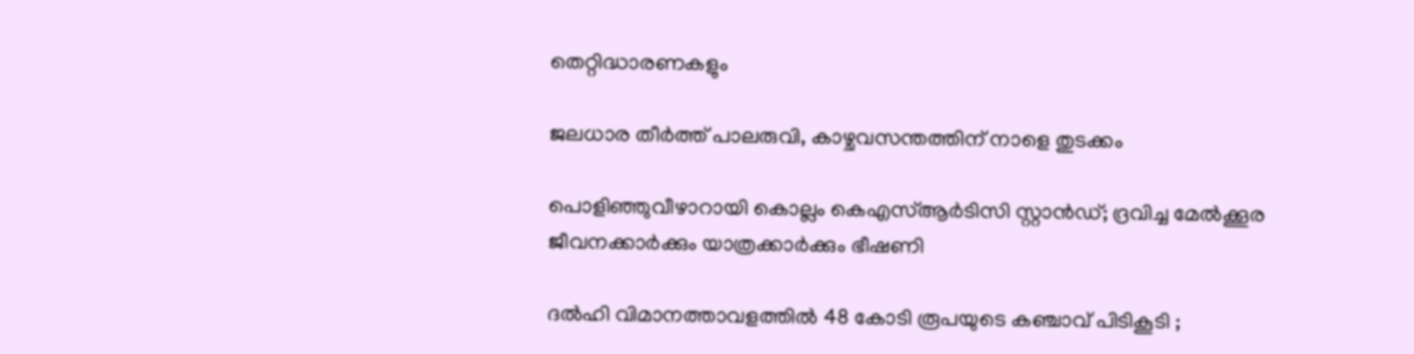തെറ്റിദ്ധാരണകളും

ജലധാര തീര്‍ത്ത് പാലരുവി, കാഴ്ചവസന്തത്തിന് നാളെ തുടക്കം

പൊളിഞ്ഞുവീഴാറായി കൊല്ലം കെഎസ്ആര്‍ടിസി സ്റ്റാന്‍ഡ്; ദ്രവിച്ച മേൽക്കൂര ജീവനക്കാർക്കും യാത്രക്കാർക്കും ഭീഷണി

ദൽഹി വിമാനത്താവളത്തിൽ 48 കോടി രൂപയുടെ കഞ്ചാവ് പിടികൂടി ;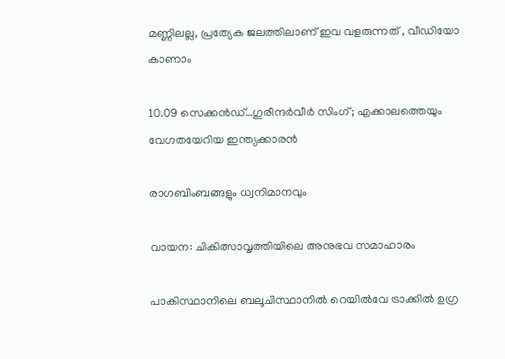മണ്ണിലല്ല, പ്രത്യേക ജലത്തിലാണ് ഇവ വളരുന്നത് , വീഡിയോ കാണാം

10.09 സെക്കൻഡ്…ഗുരീന്ദർവീർ സിംഗ്; എക്കാലത്തെയും വേഗതയേറിയ ഇന്ത്യക്കാരൻ

രാഗബിംബങ്ങളും ധ്വനിമാനവും

വായന: ചികിത്സാവൃത്തിയിലെ അനുഭവ സമാഹാരം

പാകിസ്ഥാനിലെ ബലൂചിസ്ഥാനിൽ റെയിൽവേ ട്രാക്കിൽ ഉഗ്ര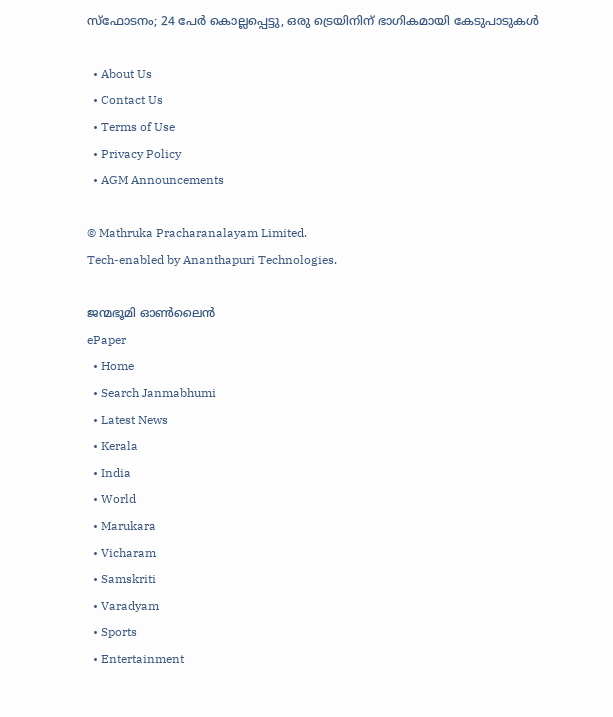സ്ഫോടനം; 24 പേർ കൊല്ലപ്പെട്ടു, ഒരു ട്രെയിനിന് ഭാഗികമായി കേടുപാടുകൾ

  • About Us
  • Contact Us
  • Terms of Use
  • Privacy Policy
  • AGM Announcements

© Mathruka Pracharanalayam Limited.
Tech-enabled by Ananthapuri Technologies.

ജന്മഭൂമി ഓണ്‍ലൈന്‍
ePaper
  • Home
  • Search Janmabhumi
  • Latest News
  • Kerala
  • India
  • World
  • Marukara
  • Vicharam
  • Samskriti
  • Varadyam
  • Sports
  • Entertainment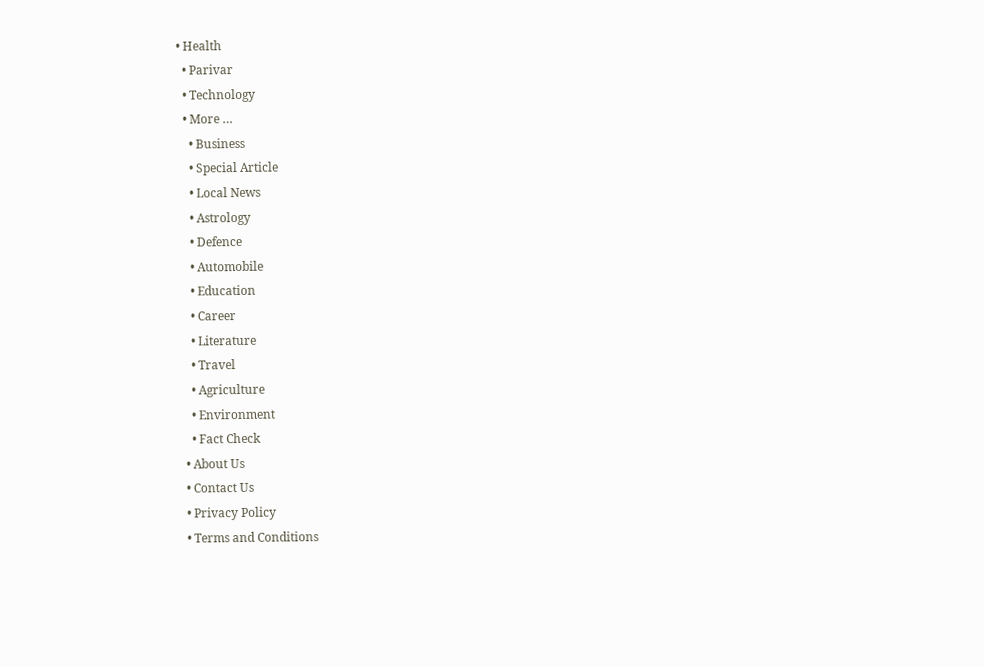• Health
  • Parivar
  • Technology
  • More …
    • Business
    • Special Article
    • Local News
    • Astrology
    • Defence
    • Automobile
    • Education
    • Career
    • Literature
    • Travel
    • Agriculture
    • Environment
    • Fact Check
  • About Us
  • Contact Us
  • Privacy Policy
  • Terms and Conditions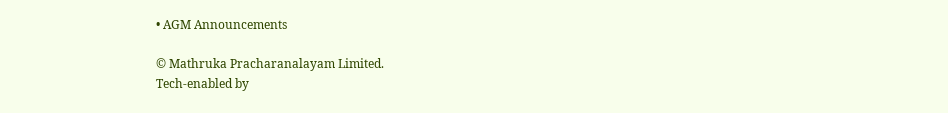• AGM Announcements

© Mathruka Pracharanalayam Limited.
Tech-enabled by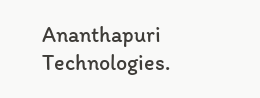Ananthapuri Technologies.